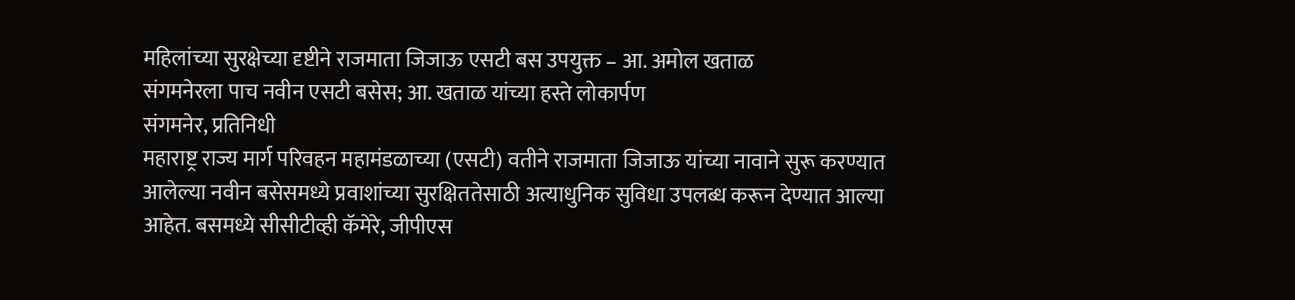महिलांच्या सुरक्षेच्या दृष्टीने राजमाता जिजाऊ एसटी बस उपयुक्त – आ. अमोल खताळ
संगमनेरला पाच नवीन एसटी बसेस; आ. खताळ यांच्या हस्ते लोकार्पण
संगमनेर, प्रतिनिधी
महाराष्ट्र राज्य मार्ग परिवहन महामंडळाच्या (एसटी) वतीने राजमाता जिजाऊ यांच्या नावाने सुरू करण्यात आलेल्या नवीन बसेसमध्ये प्रवाशांच्या सुरक्षिततेसाठी अत्याधुनिक सुविधा उपलब्ध करून देण्यात आल्या आहेत. बसमध्ये सीसीटीव्ही कॅमेरे, जीपीएस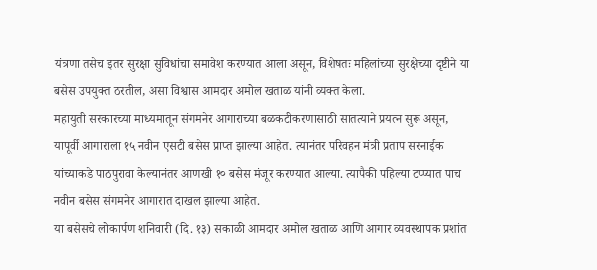यंत्रणा तसेच इतर सुरक्षा सुविधांचा समावेश करण्यात आला असून, विशेषतः महिलांच्या सुरक्षेच्या दृष्टीने या बसेस उपयुक्त ठरतील, असा विश्वास आमदार अमोल खताळ यांनी व्यक्त केला.
महायुती सरकारच्या माध्यमातून संगमनेर आगाराच्या बळकटीकरणासाठी सातत्याने प्रयत्न सुरू असून, यापूर्वी आगाराला १५ नवीन एसटी बसेस प्राप्त झाल्या आहेत. त्यानंतर परिवहन मंत्री प्रताप सरनाईक यांच्याकडे पाठपुरावा केल्यानंतर आणखी १० बसेस मंजूर करण्यात आल्या. त्यापैकी पहिल्या टप्प्यात पाच नवीन बसेस संगमनेर आगारात दाखल झाल्या आहेत.
या बसेसचे लोकार्पण शनिवारी (दि. १३) सकाळी आमदार अमोल खताळ आणि आगार व्यवस्थापक प्रशांत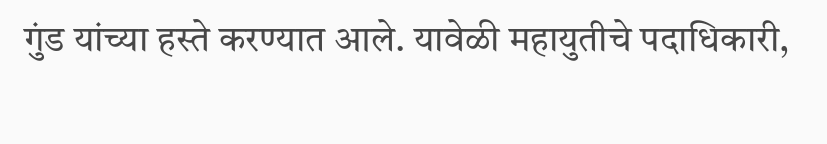गुंड यांच्या हस्ते करण्यात आले. यावेळी महायुतीचे पदाधिकारी,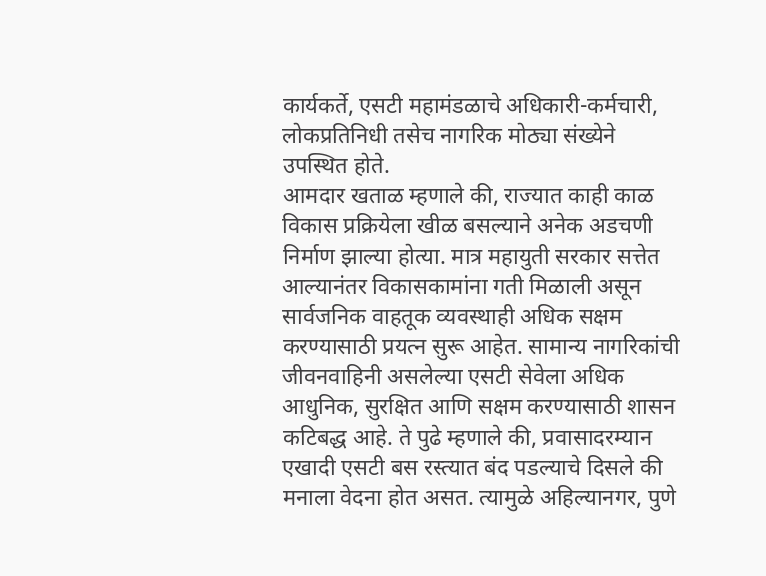कार्यकर्ते, एसटी महामंडळाचे अधिकारी-कर्मचारी, लोकप्रतिनिधी तसेच नागरिक मोठ्या संख्येने उपस्थित होते.
आमदार खताळ म्हणाले की, राज्यात काही काळ विकास प्रक्रियेला खीळ बसल्याने अनेक अडचणी निर्माण झाल्या होत्या. मात्र महायुती सरकार सत्तेत आल्यानंतर विकासकामांना गती मिळाली असून सार्वजनिक वाहतूक व्यवस्थाही अधिक सक्षम करण्यासाठी प्रयत्न सुरू आहेत. सामान्य नागरिकांची जीवनवाहिनी असलेल्या एसटी सेवेला अधिक आधुनिक, सुरक्षित आणि सक्षम करण्यासाठी शासन कटिबद्ध आहे. ते पुढे म्हणाले की, प्रवासादरम्यान एखादी एसटी बस रस्त्यात बंद पडल्याचे दिसले की मनाला वेदना होत असत. त्यामुळे अहिल्यानगर, पुणे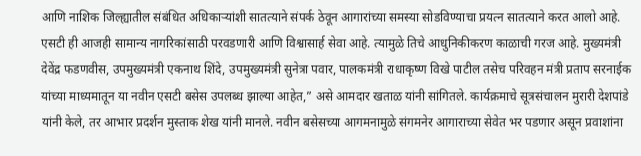आणि नाशिक जिल्ह्यातील संबंधित अधिकाऱ्यांशी सातत्याने संपर्क ठेवून आगारांच्या समस्या सोडविण्याचा प्रयत्न सातत्याने करत आलो आहे.
एसटी ही आजही सामान्य नागरिकांसाठी परवडणारी आणि विश्वासार्ह सेवा आहे. त्यामुळे तिचे आधुनिकीकरण काळाची गरज आहे. मुख्यमंत्री देवेंद्र फडणवीस, उपमुख्यमंत्री एकनाथ शिंदे, उपमुख्यमंत्री सुनेत्रा पवार, पालकमंत्री राधाकृष्ण विखे पाटील तसेच परिवहन मंत्री प्रताप सरनाईक यांच्या माध्यमातून या नवीन एसटी बसेस उपलब्ध झाल्या आहेत,” असे आमदार खताळ यांनी सांगितले. कार्यक्रमाचे सूत्रसंचालन मुरारी देशपांडे यांनी केले, तर आभार प्रदर्शन मुस्ताक शेख यांनी मानले. नवीन बसेसच्या आगमनामुळे संगमनेर आगाराच्या सेवेत भर पडणार असून प्रवाशांना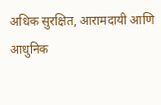अधिक सुरक्षित, आरामदायी आणि आधुनिक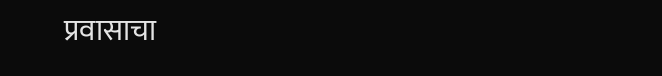प्रवासाचा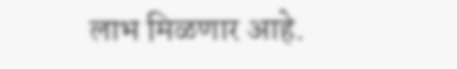लाभ मिळणार आहे.